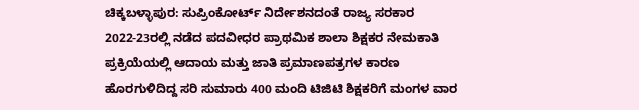ಚಿಕ್ಕಬಳ್ಳಾಪುರ: ಸುಪ್ರಿಂಕೋರ್ಟ್ ನಿರ್ದೇಶನದಂತೆ ರಾಜ್ಯ ಸರಕಾರ 2022-23ರಲ್ಲಿ ನಡೆದ ಪದವೀಧರ ಪ್ರಾಥಮಿಕ ಶಾಲಾ ಶಿಕ್ಷಕರ ನೇಮಕಾತಿ ಪ್ರಕ್ರಿಯೆಯಲ್ಲಿ ಆದಾಯ ಮತ್ತು ಜಾತಿ ಪ್ರಮಾಣಪತ್ರಗಳ ಕಾರಣ ಹೊರಗುಳಿದಿದ್ದ ಸರಿ ಸುಮಾರು 400 ಮಂದಿ ಟಿಜಿಟಿ ಶಿಕ್ಷಕರಿಗೆ ಮಂಗಳ ವಾರ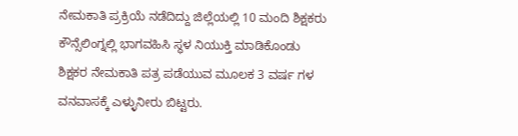ನೇಮಕಾತಿ ಪ್ರಕ್ರಿಯೆ ನಡೆದಿದ್ದು ಜಿಲ್ಲೆಯಲ್ಲಿ 10 ಮಂದಿ ಶಿಕ್ಷಕರು ಕೌನ್ಸೆಲಿಂಗ್ನಲ್ಲಿ ಭಾಗವಹಿಸಿ ಸ್ಥಳ ನಿಯುಕ್ತಿ ಮಾಡಿಕೊಂಡು ಶಿಕ್ಷಕರ ನೇಮಕಾತಿ ಪತ್ರ ಪಡೆಯುವ ಮೂಲಕ 3 ವರ್ಷ ಗಳ ವನವಾಸಕ್ಕೆ ಎಳ್ಳುನೀರು ಬಿಟ್ಟರು.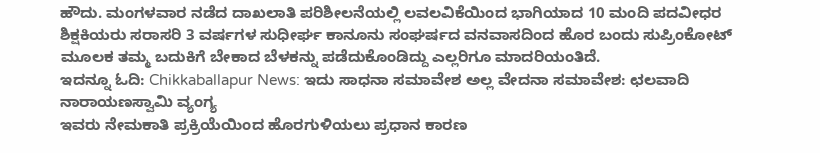ಹೌದು. ಮಂಗಳವಾರ ನಡೆದ ದಾಖಲಾತಿ ಪರಿಶೀಲನೆಯಲ್ಲಿ ಲವಲವಿಕೆಯಿಂದ ಭಾಗಿಯಾದ 10 ಮಂದಿ ಪದವೀಧರ ಶಿಕ್ಷಕಿಯರು ಸರಾಸರಿ 3 ವರ್ಷಗಳ ಸುಧೀರ್ಘ ಕಾನೂನು ಸಂಘರ್ಷದ ವನವಾಸದಿಂದ ಹೊರ ಬಂದು ಸುಪ್ರಿಂಕೋಟ್ ಮೂಲಕ ತಮ್ಮ ಬದುಕಿಗೆ ಬೇಕಾದ ಬೆಳಕನ್ನು ಪಡೆದುಕೊಂಡಿದ್ದು ಎಲ್ಲರಿಗೂ ಮಾದರಿಯಂತಿದೆ.
ಇದನ್ನೂ ಓದಿ: Chikkaballapur News: ಇದು ಸಾಧನಾ ಸಮಾವೇಶ ಅಲ್ಲ ವೇದನಾ ಸಮಾವೇಶ: ಛಲವಾದಿ ನಾರಾಯಣಸ್ವಾಮಿ ವ್ಯಂಗ್ಯ
ಇವರು ನೇಮಕಾತಿ ಪ್ರಕ್ರಿಯೆಯಿಂದ ಹೊರಗುಳಿಯಲು ಪ್ರಧಾನ ಕಾರಣ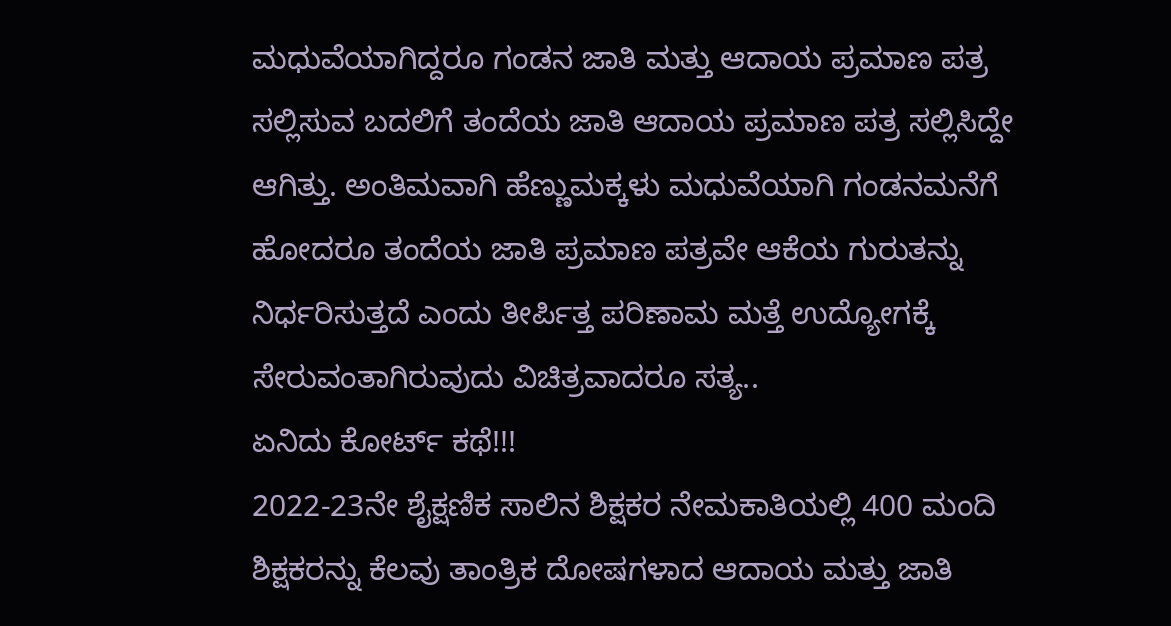ಮಧುವೆಯಾಗಿದ್ದರೂ ಗಂಡನ ಜಾತಿ ಮತ್ತು ಆದಾಯ ಪ್ರಮಾಣ ಪತ್ರ ಸಲ್ಲಿಸುವ ಬದಲಿಗೆ ತಂದೆಯ ಜಾತಿ ಆದಾಯ ಪ್ರಮಾಣ ಪತ್ರ ಸಲ್ಲಿಸಿದ್ದೇ ಆಗಿತ್ತು. ಅಂತಿಮವಾಗಿ ಹೆಣ್ಣುಮಕ್ಕಳು ಮಧುವೆಯಾಗಿ ಗಂಡನಮನೆಗೆ ಹೋದರೂ ತಂದೆಯ ಜಾತಿ ಪ್ರಮಾಣ ಪತ್ರವೇ ಆಕೆಯ ಗುರುತನ್ನು ನಿರ್ಧರಿಸುತ್ತದೆ ಎಂದು ತೀರ್ಪಿತ್ತ ಪರಿಣಾಮ ಮತ್ತೆ ಉದ್ಯೋಗಕ್ಕೆ ಸೇರುವಂತಾಗಿರುವುದು ವಿಚಿತ್ರವಾದರೂ ಸತ್ಯ..
ಏನಿದು ಕೋರ್ಟ್ ಕಥೆ!!!
2022-23ನೇ ಶೈಕ್ಷಣಿಕ ಸಾಲಿನ ಶಿಕ್ಷಕರ ನೇಮಕಾತಿಯಲ್ಲಿ 400 ಮಂದಿ ಶಿಕ್ಷಕರನ್ನು ಕೆಲವು ತಾಂತ್ರಿಕ ದೋಷಗಳಾದ ಆದಾಯ ಮತ್ತು ಜಾತಿ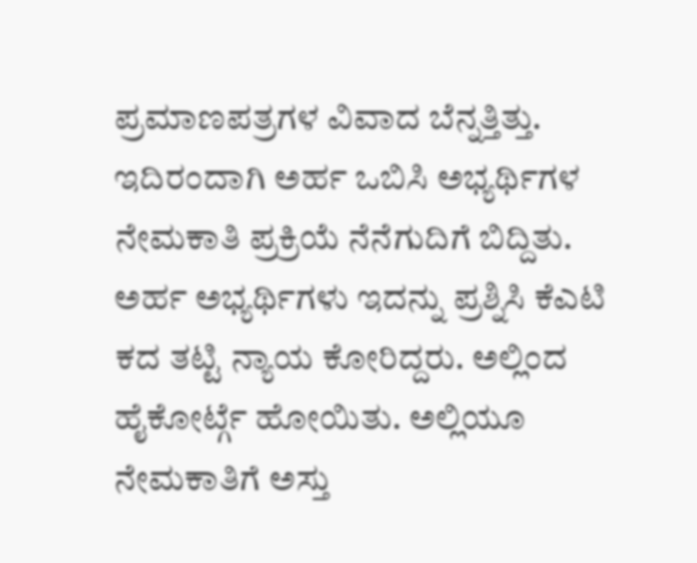ಪ್ರಮಾಣಪತ್ರಗಳ ವಿವಾದ ಬೆನ್ನತ್ತಿತ್ತು. ಇದಿರಂದಾಗಿ ಅರ್ಹ ಒಬಿಸಿ ಅಭ್ಯರ್ಥಿಗಳ ನೇಮಕಾತಿ ಪ್ರಕ್ರಿಯೆ ನೆನೆಗುದಿಗೆ ಬಿದ್ದಿತು. ಅರ್ಹ ಅಭ್ಯರ್ಥಿಗಳು ಇದನ್ನು ಪ್ರಶ್ನಿಸಿ ಕೆಎಟಿ ಕದ ತಟ್ಟಿ ನ್ಯಾಯ ಕೋರಿದ್ದರು. ಅಲ್ಲಿಂದ ಹೈಕೋರ್ಟ್ಗೆ ಹೋಯಿತು. ಅಲ್ಲಿಯೂ ನೇಮಕಾತಿಗೆ ಅಸ್ತು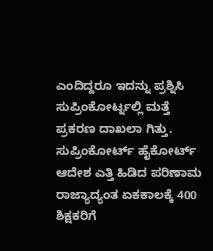ಎಂದಿದ್ದರೂ ಇದನ್ನು ಪ್ರಶ್ನಿಸಿ ಸುಪ್ರಿಂಕೋರ್ಟ್ನಲ್ಲಿ ಮತ್ತೆ ಪ್ರಕರಣ ದಾಖಲಾ ಗಿತ್ತು. ಸುಪ್ರಿಂಕೋರ್ಟ್ ಹೈಕೋರ್ಟ್ ಆದೇಶ ಎತ್ತಿ ಹಿಡಿದ ಪರಿಣಾಮ ರಾಜ್ಯಾದ್ಯಂತ ಏಕಕಾಲಕ್ಕೆ 400 ಶಿಕ್ಷಕರಿಗೆ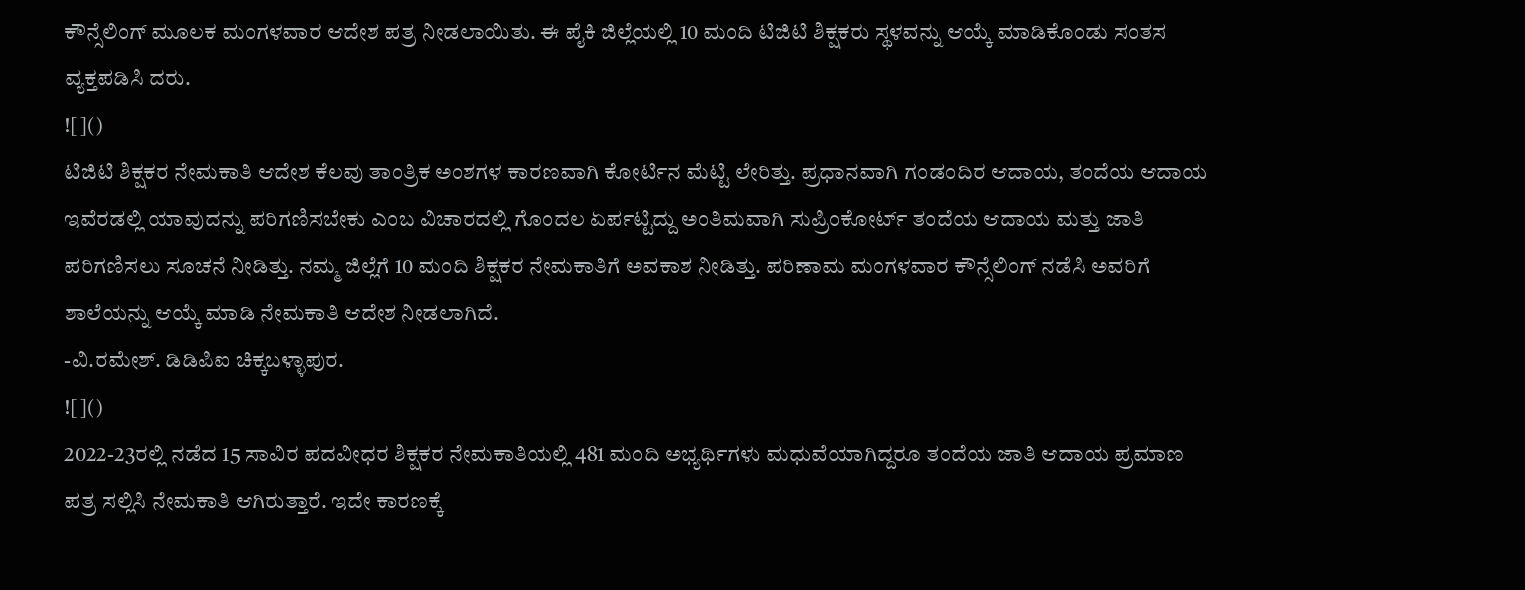ಕೌನ್ಸೆಲಿಂಗ್ ಮೂಲಕ ಮಂಗಳವಾರ ಆದೇಶ ಪತ್ರ ನೀಡಲಾಯಿತು. ಈ ಪೈಕಿ ಜಿಲ್ಲೆಯಲ್ಲಿ 10 ಮಂದಿ ಟಿಜಿಟಿ ಶಿಕ್ಷಕರು ಸ್ಥಳವನ್ನು ಆಯ್ಕೆ ಮಾಡಿಕೊಂಡು ಸಂತಸ ವ್ಯಕ್ತಪಡಿಸಿ ದರು.
![]()
ಟಿಜಿಟಿ ಶಿಕ್ಷಕರ ನೇಮಕಾತಿ ಆದೇಶ ಕೆಲವು ತಾಂತ್ರಿಕ ಅಂಶಗಳ ಕಾರಣವಾಗಿ ಕೋರ್ಟಿನ ಮೆಟ್ಟಿ ಲೇರಿತ್ತು. ಪ್ರಧಾನವಾಗಿ ಗಂಡಂದಿರ ಆದಾಯ, ತಂದೆಯ ಆದಾಯ ಇವೆರಡಲ್ಲಿ ಯಾವುದನ್ನು ಪರಿಗಣಿಸಬೇಕು ಎಂಬ ವಿಚಾರದಲ್ಲಿ ಗೊಂದಲ ಏರ್ಪಟ್ಟಿದ್ದು ಅಂತಿಮವಾಗಿ ಸುಪ್ರಿಂಕೋರ್ಟ್ ತಂದೆಯ ಆದಾಯ ಮತ್ತು ಜಾತಿ ಪರಿಗಣಿಸಲು ಸೂಚನೆ ನೀಡಿತ್ತು. ನಮ್ಮ ಜಿಲ್ಲೆಗೆ 10 ಮಂದಿ ಶಿಕ್ಷಕರ ನೇಮಕಾತಿಗೆ ಅವಕಾಶ ನೀಡಿತ್ತು. ಪರಿಣಾಮ ಮಂಗಳವಾರ ಕೌನ್ಸೆಲಿಂಗ್ ನಡೆಸಿ ಅವರಿಗೆ ಶಾಲೆಯನ್ನು ಆಯ್ಕೆ ಮಾಡಿ ನೇಮಕಾತಿ ಆದೇಶ ನೀಡಲಾಗಿದೆ.
-ವಿ.ರಮೇಶ್. ಡಿಡಿಪಿಐ ಚಿಕ್ಕಬಳ್ಳಾಪುರ.
![]()
2022-23ರಲ್ಲಿ ನಡೆದ 15 ಸಾವಿರ ಪದವೀಧರ ಶಿಕ್ಷಕರ ನೇಮಕಾತಿಯಲ್ಲಿ 481 ಮಂದಿ ಅಭ್ಯರ್ಥಿಗಳು ಮಧುವೆಯಾಗಿದ್ದರೂ ತಂದೆಯ ಜಾತಿ ಆದಾಯ ಪ್ರಮಾಣ ಪತ್ರ ಸಲ್ಲಿಸಿ ನೇಮಕಾತಿ ಆಗಿರುತ್ತಾರೆ. ಇದೇ ಕಾರಣಕ್ಕೆ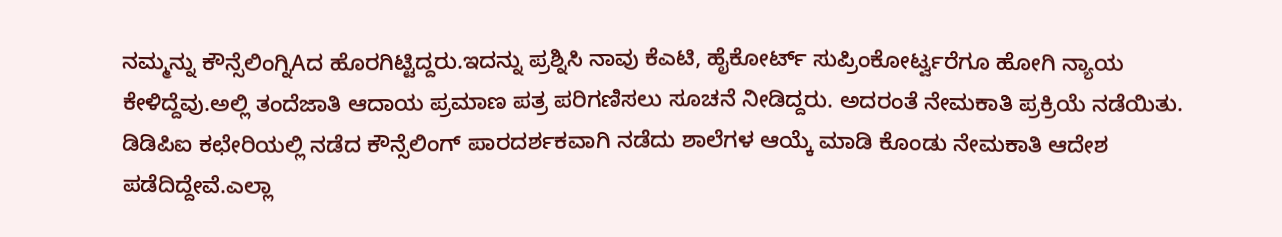ನಮ್ಮನ್ನು ಕೌನ್ಸೆಲಿಂಗ್ನಿAದ ಹೊರಗಿಟ್ಟಿದ್ದರು.ಇದನ್ನು ಪ್ರಶ್ನಿಸಿ ನಾವು ಕೆಎಟಿ, ಹೈಕೋರ್ಟ್ ಸುಪ್ರಿಂಕೋರ್ಟ್ವರೆಗೂ ಹೋಗಿ ನ್ಯಾಯ ಕೇಳಿದ್ದೆವು.ಅಲ್ಲಿ ತಂದೆಜಾತಿ ಆದಾಯ ಪ್ರಮಾಣ ಪತ್ರ ಪರಿಗಣಿಸಲು ಸೂಚನೆ ನೀಡಿದ್ದರು. ಅದರಂತೆ ನೇಮಕಾತಿ ಪ್ರಕ್ರಿಯೆ ನಡೆಯಿತು. ಡಿಡಿಪಿಐ ಕಛೇರಿಯಲ್ಲಿ ನಡೆದ ಕೌನ್ಸೆಲಿಂಗ್ ಪಾರದರ್ಶಕವಾಗಿ ನಡೆದು ಶಾಲೆಗಳ ಆಯ್ಕೆ ಮಾಡಿ ಕೊಂಡು ನೇಮಕಾತಿ ಆದೇಶ ಪಡೆದಿದ್ದೇವೆ.ಎಲ್ಲಾ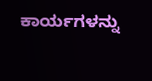ಕಾರ್ಯಗಳನ್ನು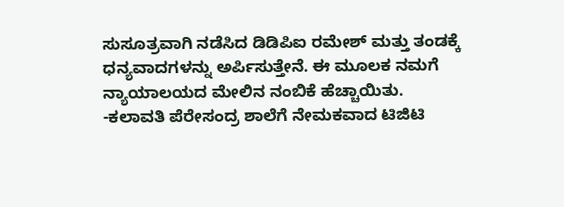ಸುಸೂತ್ರವಾಗಿ ನಡೆಸಿದ ಡಿಡಿಪಿಐ ರಮೇಶ್ ಮತ್ತು ತಂಡಕ್ಕೆ ಧನ್ಯವಾದಗಳನ್ನು ಅರ್ಪಿಸುತ್ತೇನೆ. ಈ ಮೂಲಕ ನಮಗೆ ನ್ಯಾಯಾಲಯದ ಮೇಲಿನ ನಂಬಿಕೆ ಹೆಚ್ಚಾಯಿತು.
-ಕಲಾವತಿ ಪೆರೇಸಂದ್ರ ಶಾಲೆಗೆ ನೇಮಕವಾದ ಟಿಜಿಟಿ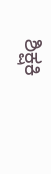ಶಿಕ್ಷಕಿ